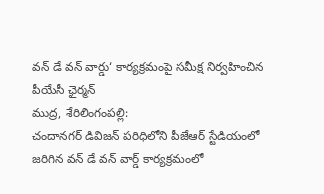వన్ డే వన్ వార్డు‘ కార్యక్రమంపై సమీక్ష నిర్వహించిన పీయేసీ ఛైర్మన్
ముద్ర, శేరిలింగంపల్లి:
చందానగర్ డివిజన్ పరిధిలోని పీజేఆర్ స్టేడియంలో జరిగిన వన్ డే వన్ వార్డ్ కార్యక్రమంలో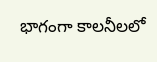భాగంగా కాలనీలలో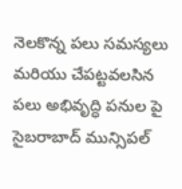నెలకొన్న పలు సమస్యలు మరియు చేపట్టవలసిన పలు అభివృద్ధి పనుల పై సైబరాబాద్ మున్సిపల్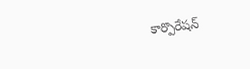కార్పొరేషన్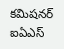కమిషనర్ ఐఏఎస్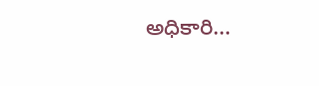అధికారి…